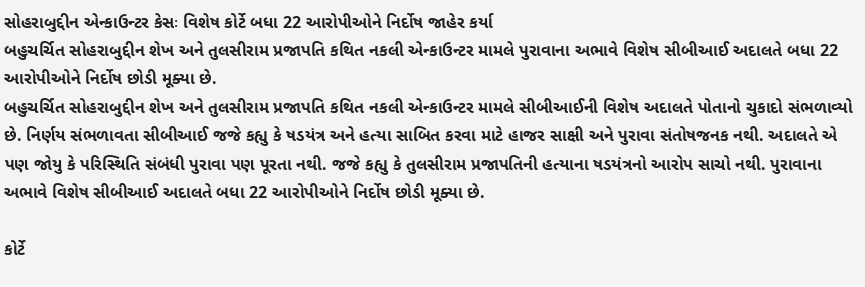સોહરાબુદ્દીન એન્કાઉન્ટર કેસઃ વિશેષ કોર્ટે બધા 22 આરોપીઓને નિર્દોષ જાહેર કર્યા
બહુચર્ચિત સોહરાબુદ્દીન શેખ અને તુલસીરામ પ્રજાપતિ કથિત નકલી એન્કાઉન્ટર મામલે પુરાવાના અભાવે વિશેષ સીબીઆઈ અદાલતે બધા 22 આરોપીઓને નિર્દોષ છોડી મૂક્યા છે.
બહુચર્ચિત સોહરાબુદ્દીન શેખ અને તુલસીરામ પ્રજાપતિ કથિત નકલી એન્કાઉન્ટર મામલે સીબીઆઈની વિશેષ અદાલતે પોતાનો ચુકાદો સંભળાવ્યો છે. નિર્ણય સંભળાવતા સીબીઆઈ જજે કહ્યુ કે ષડયંત્ર અને હત્યા સાબિત કરવા માટે હાજર સાક્ષી અને પુરાવા સંતોષજનક નથી. અદાલતે એ પણ જોયુ કે પરિસ્થિતિ સંબંધી પુરાવા પણ પૂરતા નથી. જજે કહ્યુ કે તુલસીરામ પ્રજાપતિની હત્યાના ષડયંત્રનો આરોપ સાચો નથી. પુરાવાના અભાવે વિશેષ સીબીઆઈ અદાલતે બધા 22 આરોપીઓને નિર્દોષ છોડી મૂક્યા છે.

કોર્ટે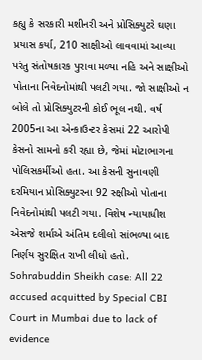કહ્યુ કે સરકારી મશીનરી અને પ્રોસિક્યુટરે ઘણા પ્રયાસ કર્યા, 210 સાક્ષીઓ લાવવામાં આવ્યા પરંતુ સંતોષકારક પુરાવા મળ્યા નહિ અને સાક્ષીઓ પોતાના નિવેદનોમાંથી પલટી ગયા. જો સાક્ષીઓ ન બોલે તો પ્રોસિક્યુટરની કોઈ ભૂલ નથી. વર્ષ 2005ના આ એન્કાઉન્ટર કેસમાં 22 આરોપી કેસનો સામનો કરી રહ્યા છે, જેમાં મોટાભાગના પોલિસકર્મીઓ હતા. આ કેસની સુનાવણી દરમિયાન પ્રોસિક્યુટરના 92 સ્ક્ષીઓ પોતાના નિવેદનોમાંથી પલટી ગયા. વિશેષ ન્યાયાધીશ એસજે શર્માએ અંતિમ દલીલો સાંભળ્યા બાદ નિર્ણય સુરક્ષિત રાખી લીધો હતો.
Sohrabuddin Sheikh case: All 22 accused acquitted by Special CBI Court in Mumbai due to lack of evidence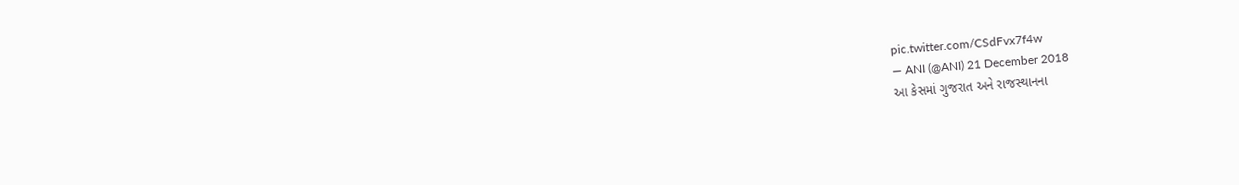pic.twitter.com/CSdFvx7f4w
— ANI (@ANI) 21 December 2018
આ કેસમાં ગુજરાત અને રાજસ્થાનના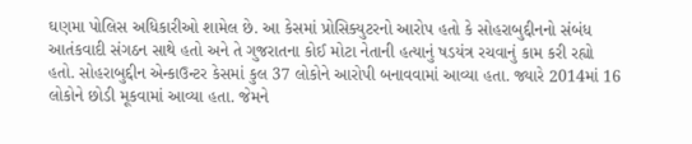ઘણમા પોલિસ અધિકારીઓ શામેલ છે. આ કેસમાં પ્રોસિક્યુટરનો આરોપ હતો કે સોહરાબુદ્દીનનો સંબંધ આતંકવાદી સંગઠન સાથે હતો અને તે ગુજરાતના કોઈ મોટા નેતાની હત્યાનું ષડયંત્ર રચવાનું કામ કરી રહ્યો હતો. સોહરાબુદ્દીન એન્કાઉન્ટર કેસમાં કુલ 37 લોકોને આરોપી બનાવવામાં આવ્યા હતા. જ્યારે 2014માં 16 લોકોને છોડી મૂકવામાં આવ્યા હતા. જેમને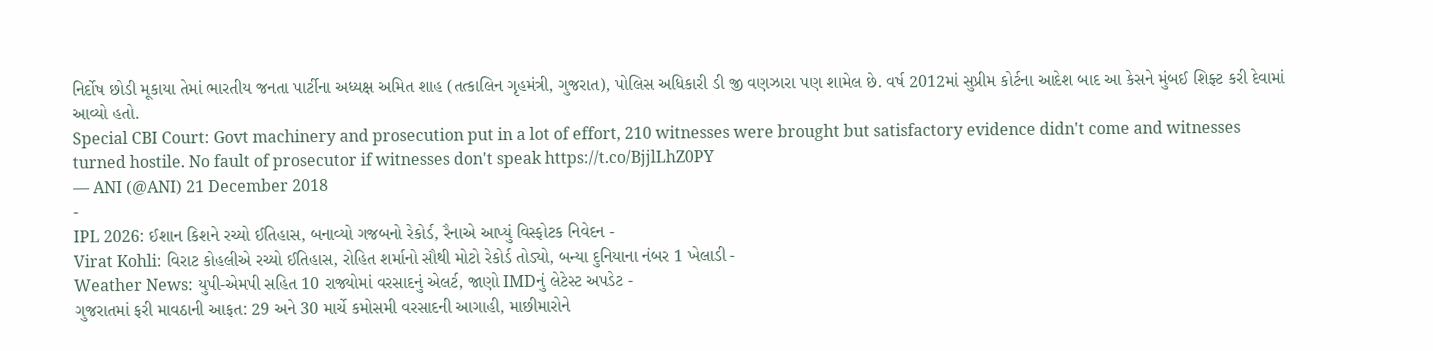નિર્દોષ છોડી મૂકાયા તેમાં ભારતીય જનતા પાર્ટીના અધ્યક્ષ અમિત શાહ (તત્કાલિન ગૃહમંત્રી, ગુજરાત), પોલિસ અધિકારી ડી જી વણઝારા પણ શામેલ છે. વર્ષ 2012માં સુપ્રીમ કોર્ટના આદેશ બાદ આ કેસને મુંબઈ શિફ્ટ કરી દેવામાં આવ્યો હતો.
Special CBI Court: Govt machinery and prosecution put in a lot of effort, 210 witnesses were brought but satisfactory evidence didn't come and witnesses turned hostile. No fault of prosecutor if witnesses don't speak https://t.co/BjjlLhZ0PY
— ANI (@ANI) 21 December 2018
-
IPL 2026: ઈશાન કિશને રચ્યો ઈતિહાસ, બનાવ્યો ગજબનો રેકોર્ડ, રૈનાએ આપ્યું વિસ્ફોટક નિવેદન -
Virat Kohli: વિરાટ કોહલીએ રચ્યો ઈતિહાસ, રોહિત શર્માનો સૌથી મોટો રેકોર્ડ તોડ્યો, બન્યા દુનિયાના નંબર 1 ખેલાડી -
Weather News: યુપી-એમપી સહિત 10 રાજ્યોમાં વરસાદનું એલર્ટ, જાણો IMDનું લેટેસ્ટ અપડેટ -
ગુજરાતમાં ફરી માવઠાની આફત: 29 અને 30 માર્ચે કમોસમી વરસાદની આગાહી, માછીમારોને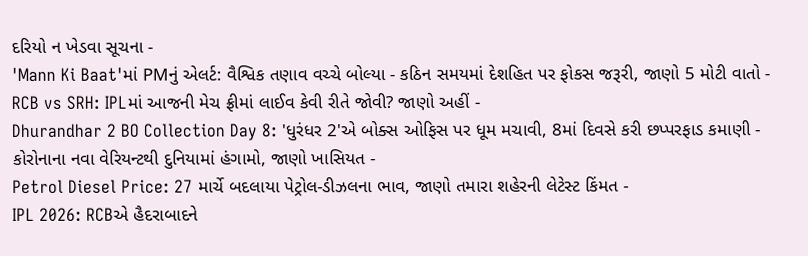દરિયો ન ખેડવા સૂચના -
'Mann Ki Baat'માં PMનું એલર્ટ: વૈશ્વિક તણાવ વચ્ચે બોલ્યા - કઠિન સમયમાં દેશહિત પર ફોકસ જરૂરી, જાણો 5 મોટી વાતો -
RCB vs SRH: IPLમાં આજની મેચ ફ્રીમાં લાઈવ કેવી રીતે જોવી? જાણો અહીં -
Dhurandhar 2 BO Collection Day 8: 'ધુરંધર 2'એ બોક્સ ઓફિસ પર ધૂમ મચાવી, 8માં દિવસે કરી છપ્પરફાડ કમાણી -
કોરોનાના નવા વેરિયન્ટથી દુનિયામાં હંગામો, જાણો ખાસિયત -
Petrol Diesel Price: 27 માર્ચે બદલાયા પેટ્રોલ-ડીઝલના ભાવ, જાણો તમારા શહેરની લેટેસ્ટ કિંમત -
IPL 2026: RCBએ હૈદરાબાદને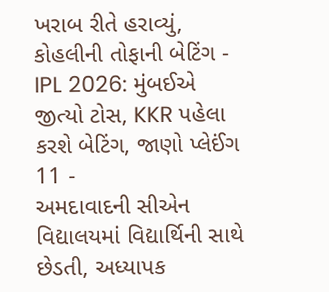ખરાબ રીતે હરાવ્યું, કોહલીની તોફાની બેટિંગ -
IPL 2026: મુંબઈએ જીત્યો ટોસ, KKR પહેલા કરશે બેટિંગ, જાણો પ્લેઈંગ 11 -
અમદાવાદની સીએન વિદ્યાલયમાં વિદ્યાર્થિની સાથે છેડતી, અધ્યાપક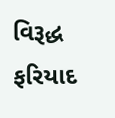વિરૂદ્ધ ફરિયાદ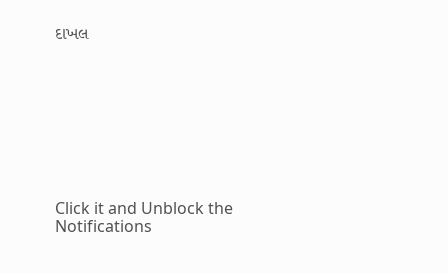દાખલ









Click it and Unblock the Notifications